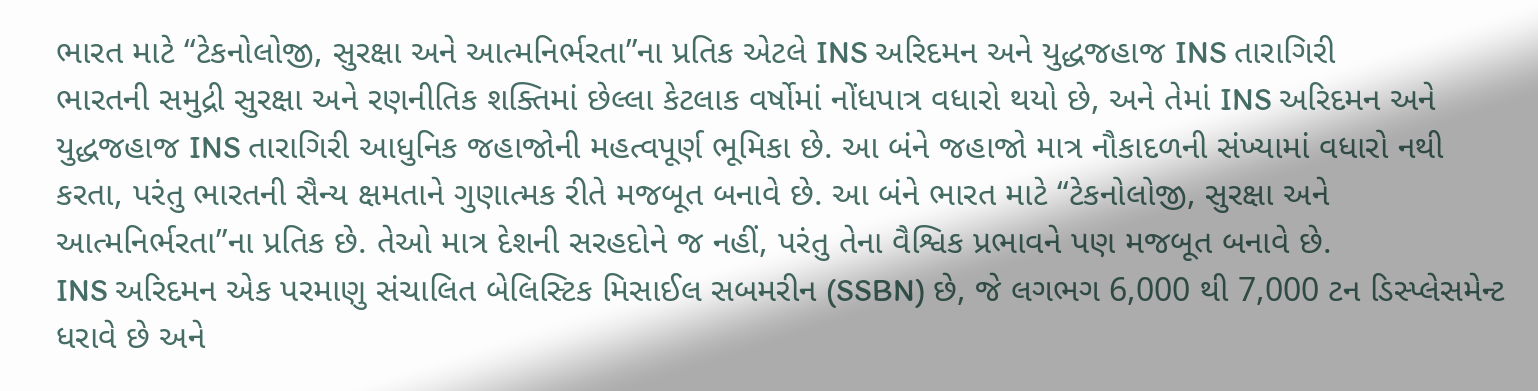ભારત માટે “ટેકનોલોજી, સુરક્ષા અને આત્મનિર્ભરતા”ના પ્રતિક એટલે INS અરિદમન અને યુદ્ધજહાજ INS તારાગિરી
ભારતની સમુદ્રી સુરક્ષા અને રણનીતિક શક્તિમાં છેલ્લા કેટલાક વર્ષોમાં નોંધપાત્ર વધારો થયો છે, અને તેમાં INS અરિદમન અને યુદ્ધજહાજ INS તારાગિરી આધુનિક જહાજોની મહત્વપૂર્ણ ભૂમિકા છે. આ બંને જહાજો માત્ર નૌકાદળની સંખ્યામાં વધારો નથી કરતા, પરંતુ ભારતની સૈન્ય ક્ષમતાને ગુણાત્મક રીતે મજબૂત બનાવે છે. આ બંને ભારત માટે “ટેકનોલોજી, સુરક્ષા અને આત્મનિર્ભરતા”ના પ્રતિક છે. તેઓ માત્ર દેશની સરહદોને જ નહીં, પરંતુ તેના વૈશ્વિક પ્રભાવને પણ મજબૂત બનાવે છે.
INS અરિદમન એક પરમાણુ સંચાલિત બેલિસ્ટિક મિસાઈલ સબમરીન (SSBN) છે, જે લગભગ 6,000 થી 7,000 ટન ડિસ્પ્લેસમેન્ટ ધરાવે છે અને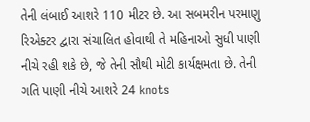તેની લંબાઈ આશરે 110 મીટર છે. આ સબમરીન પરમાણુ રિએક્ટર દ્વારા સંચાલિત હોવાથી તે મહિનાઓ સુધી પાણી નીચે રહી શકે છે, જે તેની સૌથી મોટી કાર્યક્ષમતા છે. તેની ગતિ પાણી નીચે આશરે 24 knots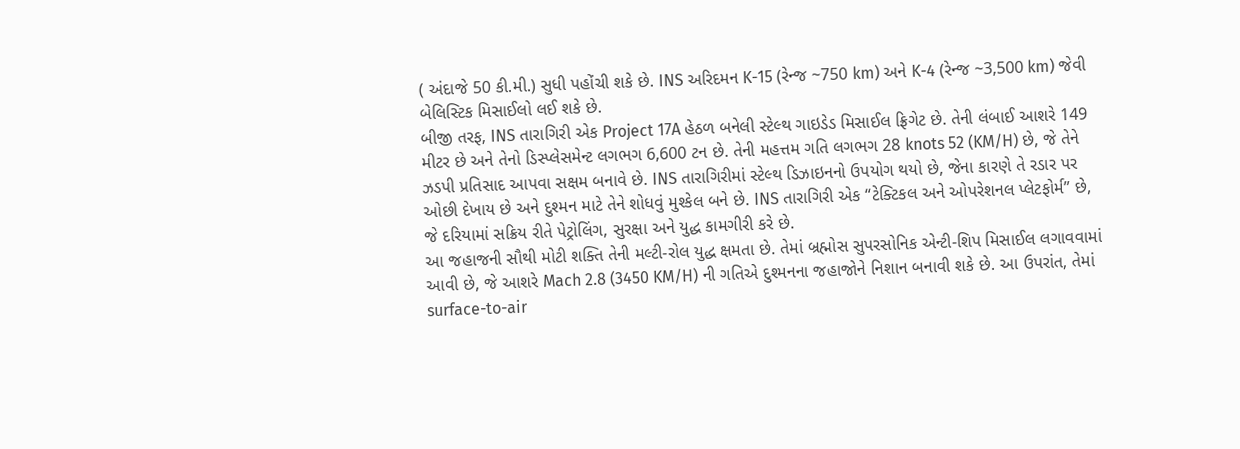( અંદાજે 50 કી.મી.) સુધી પહોંચી શકે છે. INS અરિદમન K-15 (રેન્જ ~750 km) અને K-4 (રેન્જ ~3,500 km) જેવી બેલિસ્ટિક મિસાઈલો લઈ શકે છે.
બીજી તરફ, INS તારાગિરી એક Project 17A હેઠળ બનેલી સ્ટેલ્થ ગાઇડેડ મિસાઈલ ફ્રિગેટ છે. તેની લંબાઈ આશરે 149 મીટર છે અને તેનો ડિસ્પ્લેસમેન્ટ લગભગ 6,600 ટન છે. તેની મહત્તમ ગતિ લગભગ 28 knots 52 (KM/H) છે, જે તેને ઝડપી પ્રતિસાદ આપવા સક્ષમ બનાવે છે. INS તારાગિરીમાં સ્ટેલ્થ ડિઝાઇનનો ઉપયોગ થયો છે, જેના કારણે તે રડાર પર ઓછી દેખાય છે અને દુશ્મન માટે તેને શોધવું મુશ્કેલ બને છે. INS તારાગિરી એક “ટેક્ટિકલ અને ઓપરેશનલ પ્લેટફોર્મ” છે, જે દરિયામાં સક્રિય રીતે પેટ્રોલિંગ, સુરક્ષા અને યુદ્ધ કામગીરી કરે છે.
આ જહાજની સૌથી મોટી શક્તિ તેની મલ્ટી-રોલ યુદ્ધ ક્ષમતા છે. તેમાં બ્રહ્મોસ સુપરસોનિક એન્ટી-શિપ મિસાઈલ લગાવવામાં આવી છે, જે આશરે Mach 2.8 (3450 KM/H) ની ગતિએ દુશ્મનના જહાજોને નિશાન બનાવી શકે છે. આ ઉપરાંત, તેમાં surface-to-air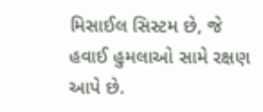મિસાઈલ સિસ્ટમ છે, જે હવાઈ હુમલાઓ સામે રક્ષણ આપે છે.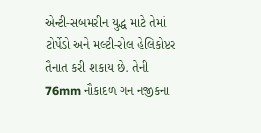એન્ટી-સબમરીન યુદ્ધ માટે તેમાં ટોર્પેડો અને મલ્ટી-રોલ હેલિકોપ્ટર તૈનાત કરી શકાય છે. તેની 76mm નૌકાદળ ગન નજીકના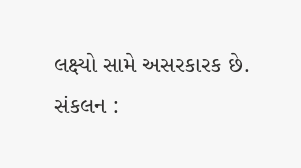લક્ષ્યો સામે અસરકારક છે.
સંકલન :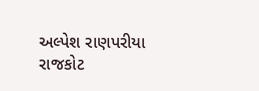અલ્પેશ રાણપરીયા
રાજકોટ